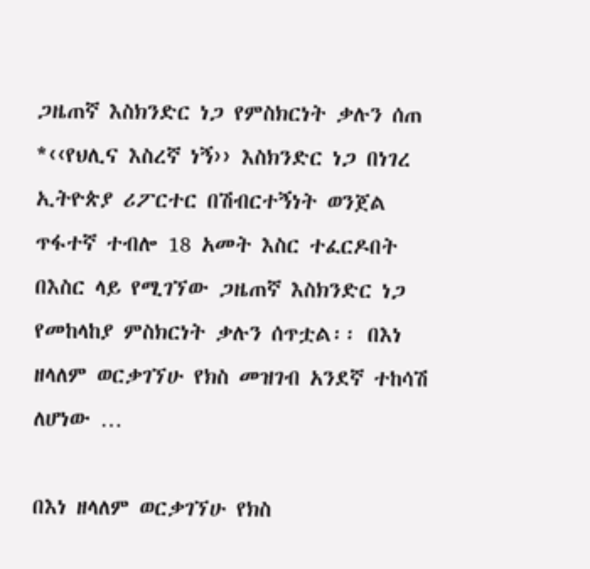ጋዜጠኛ እስክንድር ነጋ የምስክርነት ቃሉን ሰጠ *‹‹የህሊና እስረኛ ነኝ›› እስክንድር ነጋ በነገረ ኢትዮጵያ ሪፖርተር በሽብርተኝነት ወንጀል ጥፋተኛ ተብሎ 18 አመት እስር ተፈርዶበት በእስር ላይ የሚገኘው ጋዜጠኛ እስክንድር ነጋ የመከላከያ ምስክርነት ቃሉን ሰጥቷል፡፡ በእነ ዘላለም ወርቃገኘሁ የክስ መዝገብ አንደኛ ተከሳሽ ለሆነው …

በእነ ዘላለም ወርቃገኘሁ የክስ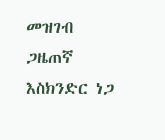መዝገብ ጋዜጠኛ እስክንድር ነጋ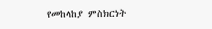የመከላከያ ምስክርነት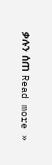ቃሉን ሰጠ Read more »